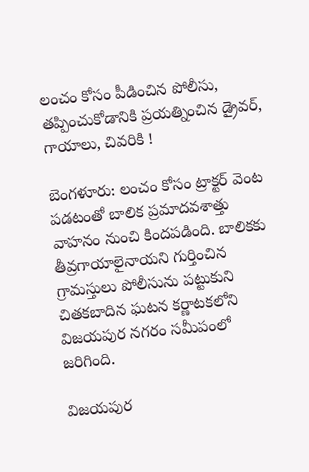లంచం కోసం పీడించిన పోలీసు, తప్పించుకోడానికి ప్రయత్నించిన డ్రైవర్, గాయాలు, చివరికి !

బెంగళూరు: లంచం కోసం ట్రాక్టర్ వెంట పడటంతో బాలిక ప్రమాదవశాత్తు వాహనం నుంచి కిందపడింది. బాలికకు తీవ్రగాయాలైనాయని గుర్తించిన గ్రామస్తులు పోలీసును పట్టుకుని చితకబాదిన ఘటన కర్ణాటకలోని విజయపుర నగరం సమీపంలో జరిగింది.

విజయపుర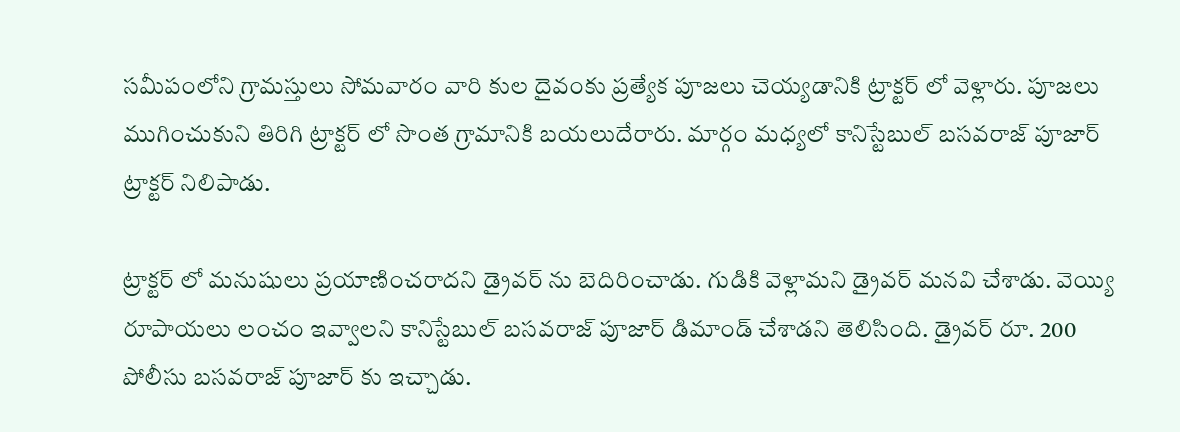సమీపంలోని గ్రామస్తులు సోమవారం వారి కుల దైవంకు ప్రత్యేక పూజలు చెయ్యడానికి ట్రాక్టర్ లో వెళ్లారు. పూజలు ముగించుకుని తిరిగి ట్రాక్టర్ లో సొంత గ్రామానికి బయలుదేరారు. మార్గం మధ్యలో కానిస్టేబుల్ బసవరాజ్ పూజార్ ట్రాక్టర్ నిలిపాడు.

ట్రాక్టర్ లో మనుషులు ప్రయాణించరాదని డ్రైవర్ ను బెదిరించాడు. గుడికి వెళ్లామని డ్రైవర్ మనవి చేశాడు. వెయ్యి రూపాయలు లంచం ఇవ్వాలని కానిస్టేబుల్ బసవరాజ్ పూజార్ డిమాండ్ చేశాడని తెలిసింది. డ్రైవర్ రూ. 200 పోలీసు బసవరాజ్ పూజార్ కు ఇచ్చాడు.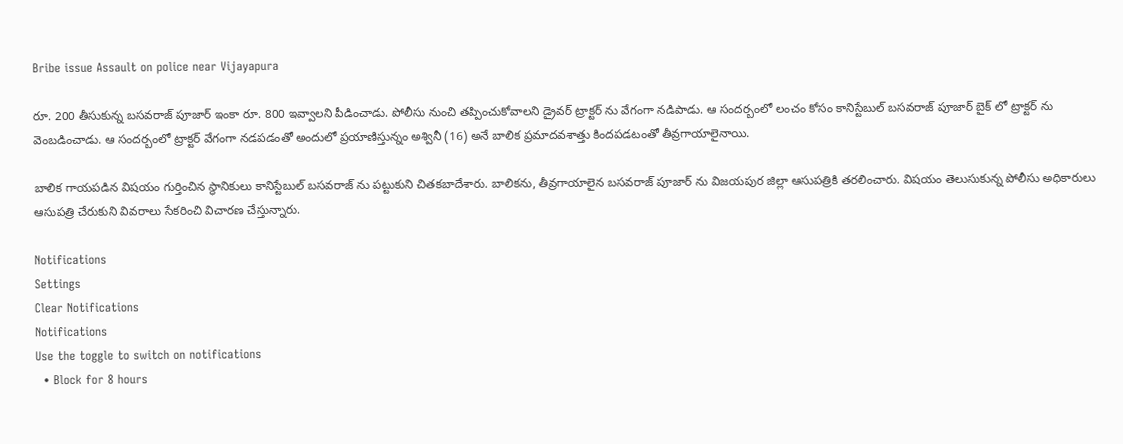Bribe issue Assault on police near Vijayapura

రూ. 200 తీసుకున్న బసవరాజ్ పూజార్ ఇంకా రూ. 800 ఇవ్వాలని పీడించాడు. పోలీసు నుంచి తప్పించుకోవాలని డ్రైవర్ ట్రాక్టర్ ను వేగంగా నడిపాడు. ఆ సందర్బంలో లంచం కోసం కానిస్టేబుల్ బసవరాజ్ పూజార్ బైక్ లో ట్రాక్టర్ ను వెంబడించాడు. ఆ సందర్బంలో ట్రాక్టర్ వేగంగా నడపడంతో అందులో ప్రయాణిస్తున్నం అశ్వినీ (16) అనే బాలిక ప్రమాదవశాత్తు కిందపడటంతో తీవ్రగాయాలైనాయి.

బాలిక గాయపడిన విషయం గుర్తించిన స్థానికులు కానిస్టేబుల్ బసవరాజ్ ను పట్టుకుని చితకబాదేశారు. బాలికను, తీవ్రగాయాలైన బసవరాజ్ పూజార్ ను విజయపుర జిల్లా ఆసుపత్రికి తరలించారు. విషయం తెలుసుకున్న పోలీసు అధికారులు ఆసుపత్రి చేరుకుని వివరాలు సేకరించి విచారణ చేస్తున్నారు.

Notifications
Settings
Clear Notifications
Notifications
Use the toggle to switch on notifications
  • Block for 8 hours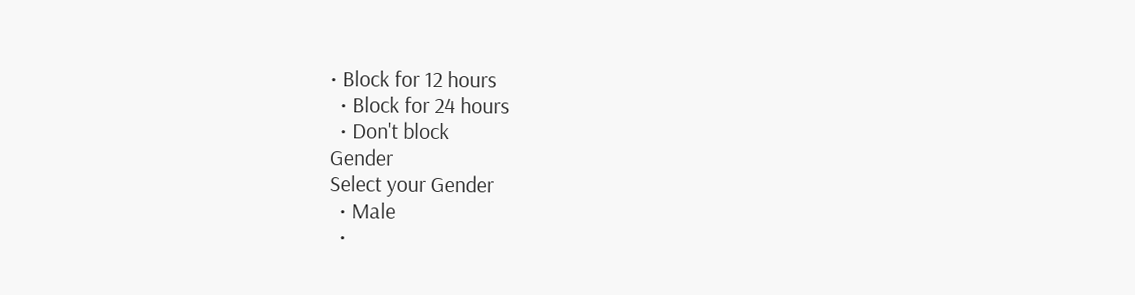• Block for 12 hours
  • Block for 24 hours
  • Don't block
Gender
Select your Gender
  • Male
  •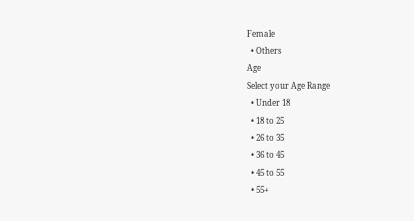Female
  • Others
Age
Select your Age Range
  • Under 18
  • 18 to 25
  • 26 to 35
  • 36 to 45
  • 45 to 55
  • 55+